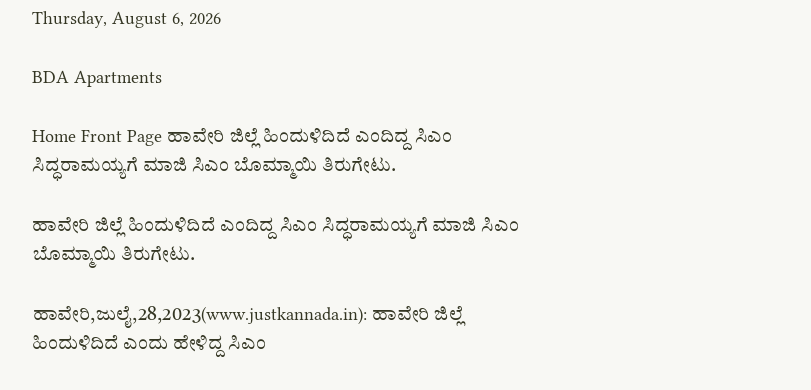Thursday, August 6, 2026

BDA Apartments

Home Front Page ಹಾವೇರಿ ಜಿಲ್ಲೆ ಹಿಂದುಳಿದಿದೆ ಎಂದಿದ್ದ ಸಿಎಂ ಸಿದ್ಧರಾಮಯ್ಯಗೆ ಮಾಜಿ ಸಿಎಂ ಬೊಮ್ಮಾಯಿ ತಿರುಗೇಟು.

ಹಾವೇರಿ ಜಿಲ್ಲೆ ಹಿಂದುಳಿದಿದೆ ಎಂದಿದ್ದ ಸಿಎಂ ಸಿದ್ಧರಾಮಯ್ಯಗೆ ಮಾಜಿ ಸಿಎಂ ಬೊಮ್ಮಾಯಿ ತಿರುಗೇಟು.

ಹಾವೇರಿ,ಜುಲೈ,28,2023(www.justkannada.in): ಹಾವೇರಿ ಜಿಲ್ಲೆ  ಹಿಂದುಳಿದಿದೆ ಎಂದು ಹೇಳಿದ್ದ ಸಿಎಂ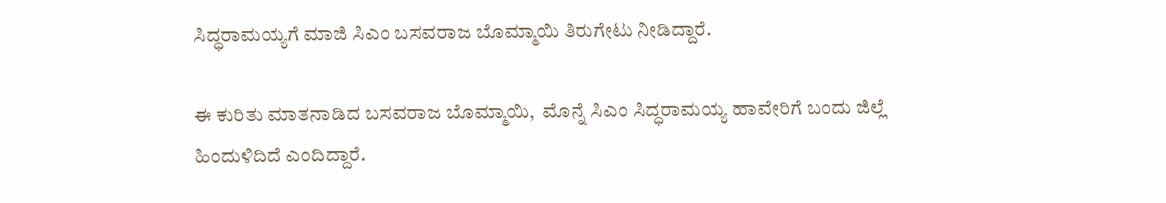ಸಿದ್ಧರಾಮಯ್ಯಗೆ ಮಾಜಿ ಸಿಎಂ ಬಸವರಾಜ ಬೊಮ್ಮಾಯಿ ತಿರುಗೇಟು ನೀಡಿದ್ದಾರೆ.

ಈ ಕುರಿತು ಮಾತನಾಡಿದ ಬಸವರಾಜ ಬೊಮ್ಮಾಯಿ,  ಮೊನ್ನೆ ಸಿಎಂ ಸಿದ್ಧರಾಮಯ್ಯ ಹಾವೇರಿಗೆ ಬಂದು ಜಿಲ್ಲೆ ಹಿಂದುಳಿದಿದೆ ಎಂದಿದ್ದಾರೆ.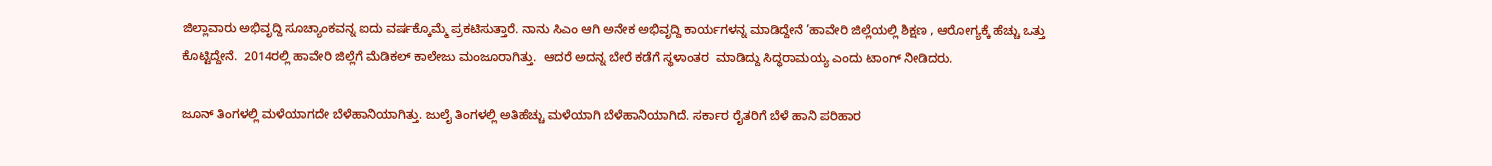ಜಿಲ್ಲಾವಾರು ಅಭಿವೃದ್ದಿ ಸೂಚ್ಯಾಂಕವನ್ನ ಐದು ವರ್ಷಕ್ಕೊಮ್ಮೆ ಪ್ರಕಟಿಸುತ್ತಾರೆ. ನಾನು ಸಿಎಂ ಆಗಿ ಅನೇಕ ಅಭಿವೃದ್ದಿ ಕಾರ್ಯಗಳನ್ನ ಮಾಡಿದ್ದೇನೆ ’ಹಾವೇರಿ ಜಿಲ್ಲೆಯಲ್ಲಿ ಶಿಕ್ಷಣ , ಆರೋಗ್ಯಕ್ಕೆ ಹೆಚ್ಚು ಒತ್ತು ಕೊಟ್ಟಿದ್ದೇನೆ.  2014ರಲ್ಲಿ ಹಾವೇರಿ ಜಿಲ್ಲೆಗೆ ಮೆಡಿಕಲ್ ಕಾಲೇಜು ಮಂಜೂರಾಗಿತ್ತು.  ಆದರೆ ಅದನ್ನ ಬೇರೆ ಕಡೆಗೆ ಸ್ಥಳಾಂತರ  ಮಾಡಿದ್ದು ಸಿದ್ಧರಾಮಯ್ಯ ಎಂದು ಟಾಂಗ್ ನೀಡಿದರು.

ಜೂನ್ ತಿಂಗಳಲ್ಲಿ ಮಳೆಯಾಗದೇ ಬೆಳೆಹಾನಿಯಾಗಿತ್ತು. ಜುಲೈ ತಿಂಗಳಲ್ಲಿ ಅತಿಹೆಚ್ಚು ಮಳೆಯಾಗಿ ಬೆಳೆಹಾನಿಯಾಗಿದೆ. ಸರ್ಕಾರ ರೈತರಿಗೆ ಬೆಳೆ ಹಾನಿ ಪರಿಹಾರ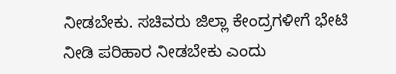ನೀಡಬೇಕು. ಸಚಿವರು ಜಿಲ್ಲಾ ಕೇಂದ್ರಗಳೀಗೆ ಭೇಟಿ ನೀಡಿ ಪರಿಹಾರ ನೀಡಬೇಕು ಎಂದು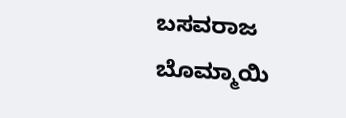ಬಸವರಾಜ ಬೊಮ್ಮಾಯಿ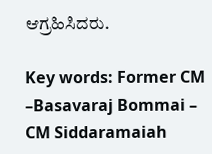ಆಗ್ರಹಿಸಿದರು.

Key words: Former CM –Basavaraj Bommai – CM Siddaramaiah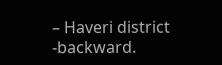– Haveri district -backward.